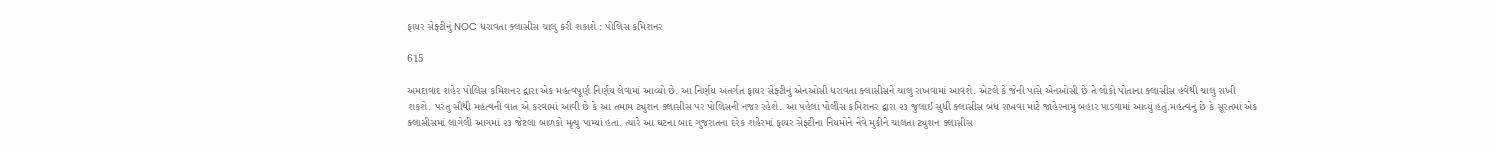ફાયર સેફ્ટીનું NOC ધરાવતા ક્લાસીસ ચાલુ કરી શકાશે : પોલિસ કમિશનર

615

અમદાવાદ શહેર પોલિસ કમિશનર દ્વારા એક મહત્વપૂર્ણ નિર્ણય લેવામાં આવ્યો છે. આ નિર્ણય અંતર્ગત ફાયર સેફ્ટીનું એનઓસી ધરાવતા ક્લાસીસને ચાલુ રાખવામાં આવશે. એટલે કે જેની પાસે એનઓસી છે તે લોકો પોતાના ક્લાસીસ હવેથી ચાલુ રાખી શકશે. પરંતુ સૌથી મહત્વની વાત એ કરવામાં આવી છે કે આ તમામ ટ્યુશન ક્લાસીસ પર પોલિસની નજર રહેશે. આ પહેલાં પોલીસ કમિશનર દ્વારા ૨૩ જુલાઈ સુધી ક્લાસીસ બંધ રાખવા માટે જાહેરનામું બહાર પાડવામાં આવ્યું હતું.મહત્વનું છે કે સૂરતમાં એક ક્લાસીસમાં લાગેલી આગમાં ૨૩ જેટલા બાળકો મૃત્યુ પામ્યાં હતાં. ત્યારે આ ઘટના બાદ ગુજરાતના દરેક શહેરમાં ફાયર સેફ્ટીના નિયમોને નેવે મુકીને ચાલતા ટ્યુશન ક્લાસીસ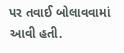પર તવાઈ બોલાવવામાં આવી હતી.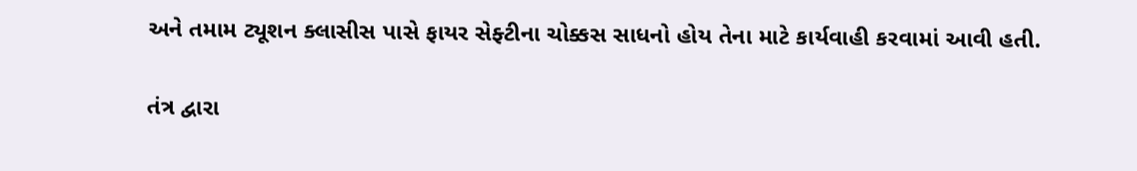અને તમામ ટ્યૂશન ક્લાસીસ પાસે ફાયર સેફ્ટીના ચોક્કસ સાધનો હોય તેના માટે કાર્યવાહી કરવામાં આવી હતી.

તંત્ર દ્વારા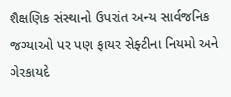શૈક્ષણિક સંસ્થાનો ઉપરાંત અન્ય સાર્વજનિક જગ્યાઓ પર પણ ફાયર સેફ્ટીના નિયમો અને ગેરકાયદે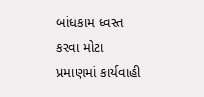બાંધકામ ધ્વસ્ત કરવા મોટા પ્રમાણમાં કાર્યવાહી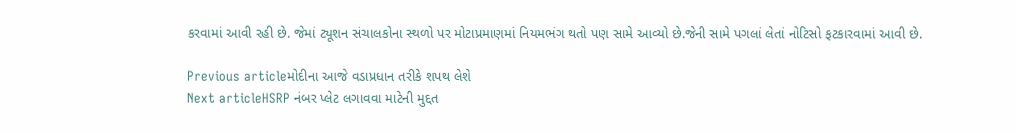કરવામાં આવી રહી છે. જેમાં ટ્યૂશન સંચાલકોના સ્થળો પર મોટાપ્રમાણમાં નિયમભંગ થતો પણ સામે આવ્યો છે.જેની સામે પગલાં લેતાં નોટિસો ફટકારવામાં આવી છે.

Previous articleમોદીના આજે વડાપ્રધાન તરીકે શપથ લેશે
Next articleHSRP નંબર પ્લેટ લગાવવા માટેની મુદ્દત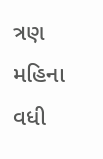ત્રણ મહિના વધી